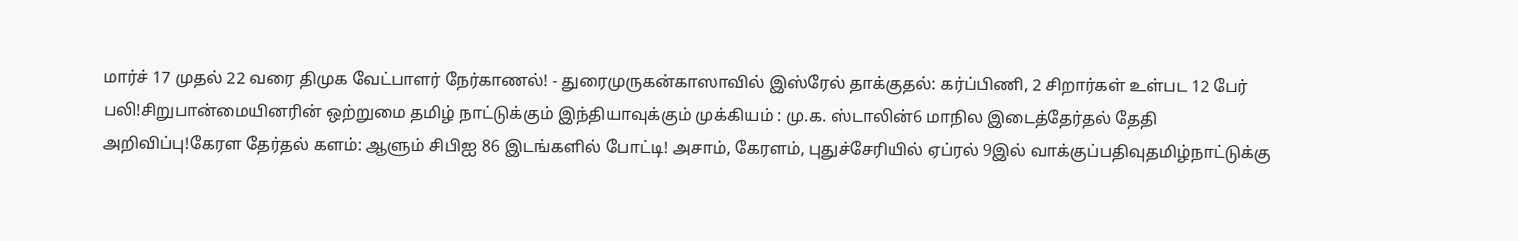மார்ச் 17 முதல் 22 வரை திமுக வேட்பாளர் நேர்காணல்! - துரைமுருகன்காஸாவில் இஸ்ரேல் தாக்குதல்: கர்ப்பிணி, 2 சிறார்கள் உள்பட 12 பேர் பலி!சிறுபான்மையினரின் ஒற்றுமை தமிழ் நாட்டுக்கும் இந்தியாவுக்கும் முக்கியம் : மு.க. ஸ்டாலின்6 மாநில இடைத்தேர்தல் தேதி அறிவிப்பு!கேரள தேர்தல் களம்: ஆளும் சிபிஐ 86 இடங்களில் போட்டி! அசாம், கேரளம், புதுச்சேரியில் ஏப்ரல் 9இல் வாக்குப்பதிவுதமிழ்நாட்டுக்கு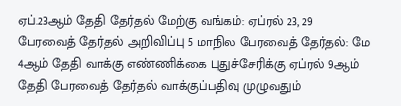ஏப்.23ஆம் தேதி தேர்தல் மேற்கு வங்கம்: ஏப்ரல் 23, 29 பேரவைத் தேர்தல் அறிவிப்பு 5 மாநில பேரவைத் தேர்தல்: மே 4ஆம் தேதி வாக்கு எண்ணிக்கை புதுச்சேரிக்கு ஏப்ரல் 9ஆம் தேதி பேரவைத் தேர்தல் வாக்குப்பதிவு முழுவதும்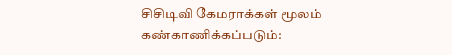சிசிடிவி கேமராக்கள் மூலம் கண்காணிக்கப்படும்: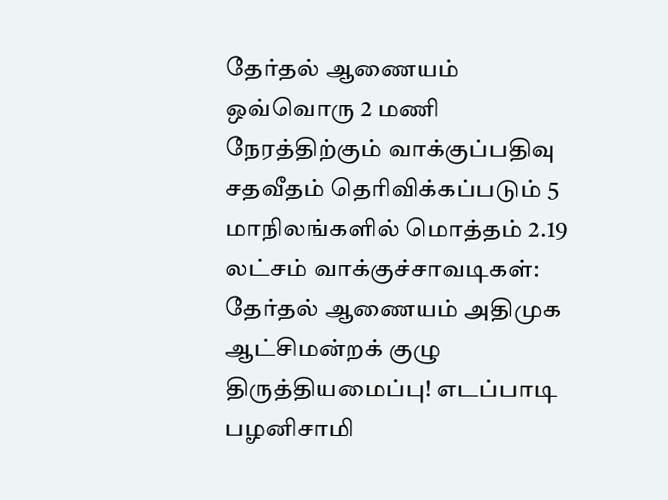தேர்தல் ஆணையம் ஒவ்வொரு 2 மணி நேரத்திற்கும் வாக்குப்பதிவு சதவீதம் தெரிவிக்கப்படும் 5 மாநிலங்களில் மொத்தம் 2.19 லட்சம் வாக்குச்சாவடிகள்: தேர்தல் ஆணையம் அதிமுக ஆட்சிமன்றக் குழு திருத்தியமைப்பு! எடப்பாடி பழனிசாமி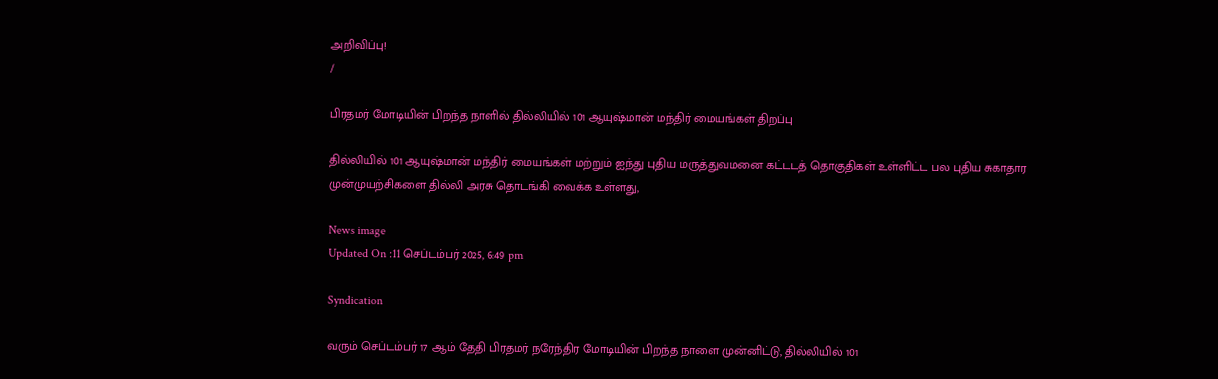அறிவிப்பு!
/

பிரதமர் மோடியின் பிறந்த நாளில் தில்லியில் 101 ஆயுஷ்மான் மந்திர் மையங்கள் திறப்பு

தில்லியில் 101 ஆயுஷ்மான் மந்திர் மையங்கள் மற்றும் ஐந்து புதிய மருத்துவமனை கட்டடத் தொகுதிகள் உள்ளிட்ட பல புதிய சுகாதார முன்முயற்சிகளை தில்லி அரசு தொடங்கி வைக்க உள்ளது,

News image
Updated On :11 செப்டம்பர் 2025, 6:49 pm

Syndication

வரும் செப்டம்பர் 17 ஆம் தேதி பிரதமர் நரேந்திர மோடியின் பிறந்த நாளை முன்னிட்டு, தில்லியில் 101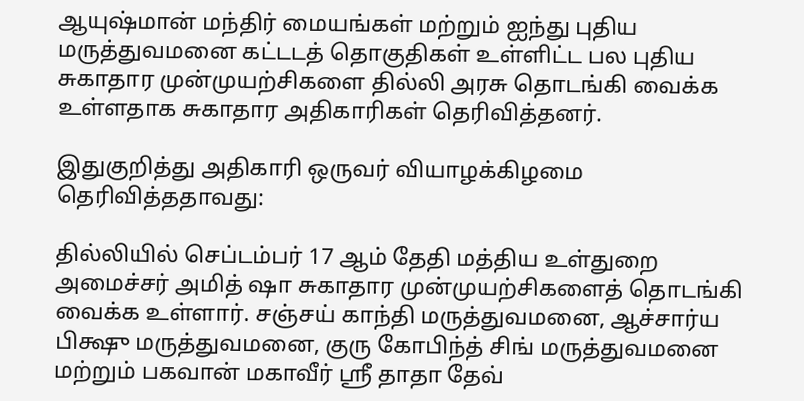ஆயுஷ்மான் மந்திர் மையங்கள் மற்றும் ஐந்து புதிய மருத்துவமனை கட்டடத் தொகுதிகள் உள்ளிட்ட பல புதிய சுகாதார முன்முயற்சிகளை தில்லி அரசு தொடங்கி வைக்க உள்ளதாக சுகாதார அதிகாரிகள் தெரிவித்தனர்.

இதுகுறித்து அதிகாரி ஒருவர் வியாழக்கிழமை தெரிவித்ததாவது:

தில்லியில் செப்டம்பர் 17 ஆம் தேதி மத்திய உள்துறை அமைச்சர் அமித் ஷா சுகாதார முன்முயற்சிகளைத் தொடங்கி வைக்க உள்ளார். சஞ்சய் காந்தி மருத்துவமனை, ஆச்சார்ய பிக்ஷு மருத்துவமனை, குரு கோபிந்த் சிங் மருத்துவமனை மற்றும் பகவான் மகாவீர் ஸ்ரீ தாதா தேவ்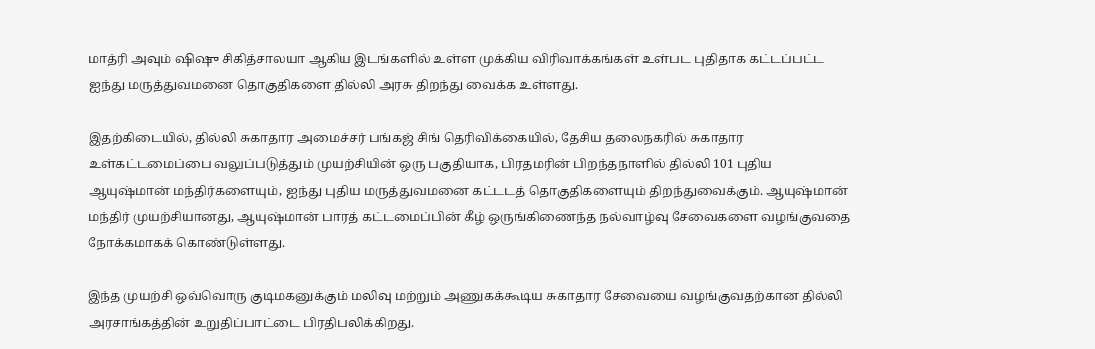மாத்ரி அவும் ஷிஷு சிகித்சாலயா ஆகிய இடங்களில் உள்ள முக்கிய விரிவாக்கங்கள் உள்பட புதிதாக கட்டப்பட்ட ஐந்து மருத்துவமனை தொகுதிகளை தில்லி அரசு திறந்து வைக்க உள்ளது.

இதற்கிடையில், தில்லி சுகாதார அமைச்சர் பங்கஜ் சிங் தெரிவிக்கையில், தேசிய தலைநகரில் சுகாதார உள்கட்டமைப்பை வலுப்படுத்தும் முயற்சியின் ஒரு பகுதியாக, பிரதமரின் பிறந்தநாளில் தில்லி 101 புதிய ஆயுஷ்மான் மந்திர்களையும், ஐந்து புதிய மருத்துவமனை கட்டடத் தொகுதிகளையும் திறந்துவைக்கும். ஆயுஷ்மான் மந்திர் முயற்சியானது, ஆயுஷ்மான் பாரத் கட்டமைப்பின் கீழ் ஒருங்கிணைந்த நல்வாழ்வு சேவைகளை வழங்குவதை நோக்கமாகக் கொண்டுள்ளது.

இந்த முயற்சி ஒவ்வொரு குடிமகனுக்கும் மலிவு மற்றும் அணுகக்கூடிய சுகாதார சேவையை வழங்குவதற்கான தில்லி அரசாங்கத்தின் உறுதிப்பாட்டை பிரதிபலிக்கிறது.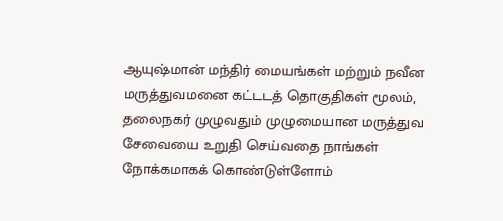ஆயுஷ்மான் மந்திர் மையங்கள் மற்றும் நவீன மருத்துவமனை கட்டடத் தொகுதிகள் மூலம், தலைநகர் முழுவதும் முழுமையான மருத்துவ சேவையை உறுதி செய்வதை நாங்கள் நோக்கமாகக் கொண்டுள்ளோம்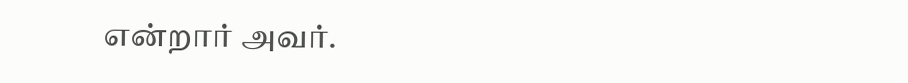என்றார் அவர்.